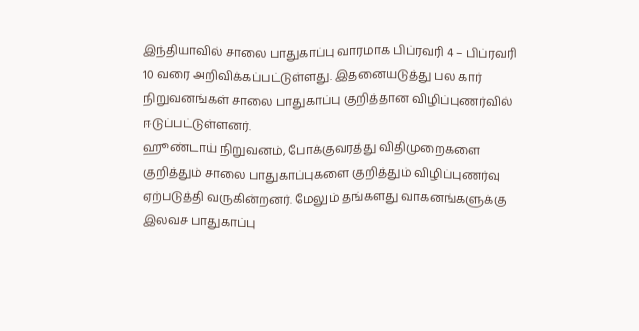இந்தியாவில் சாலை பாதுகாப்பு வாரமாக பிப்ரவரி 4 – பிப்ரவரி 10 வரை அறிவிக்கப்பட்டுள்ளது. இதனையடுத்து பல கார் நிறுவனங்கள் சாலை பாதுகாப்பு குறித்தான விழிப்புணர்வில் ஈடுப்பட்டுள்ளனர்.
ஹூண்டாய் நிறுவனம், போக்குவரத்து விதிமுறைகளை குறித்தும் சாலை பாதுகாப்புகளை குறித்தும் விழிப்புணர்வு ஏற்படுத்தி வருகின்றனர். மேலும் தங்களது வாகனங்களுக்கு இலவச பாதுகாப்பு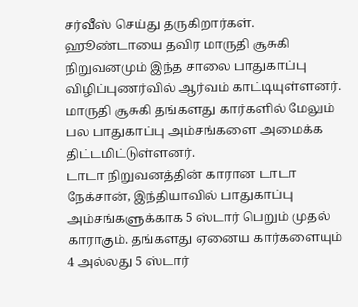சர்வீஸ் செய்து தருகிறார்கள்.
ஹூண்டாயை தவிர மாருதி சூசுகி நிறுவனமும் இந்த சாலை பாதுகாப்பு விழிப்புணர்வில் ஆர்வம் காட்டியுள்ளனர். மாருதி சூசுகி தங்களது கார்களில் மேலும் பல பாதுகாப்பு அம்சங்களை அமைக்க திட்டமிட்டுள்ளனர்.
டாடா நிறுவனத்தின் காரான டாடா நேக்சான், இந்தியாவில் பாதுகாப்பு அம்சங்களுக்காக 5 ஸ்டார் பெறும் முதல் காராகும். தங்களது ஏனைய கார்களையும் 4 அல்லது 5 ஸ்டார்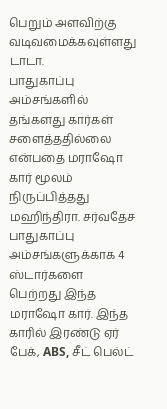பெறும் அளவிற்கு வடிவமைக்கவுள்ளது டாடா.
பாதுகாப்பு அம்சங்களில் தங்களது கார்கள் சளைத்ததில்லை என்பதை மராஷோ கார் மூலம் நிருப்பித்தது மஹிந்திரா. சர்வதேச பாதுகாப்பு அம்சங்களுக்காக 4 ஸ்டார்களை பெற்றது இந்த மராஷோ கார். இந்த காரில் இரண்டு ஏர் பேக், ABS, சீட் பெல்ட்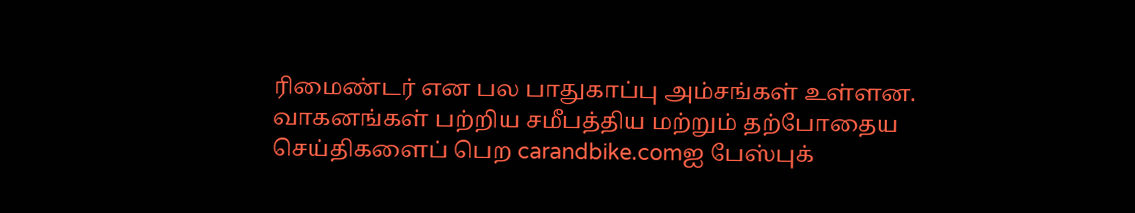ரிமைண்டர் என பல பாதுகாப்பு அம்சங்கள் உள்ளன.
வாகனங்கள் பற்றிய சமீபத்திய மற்றும் தற்போதைய செய்திகளைப் பெற carandbike.comஐ பேஸ்புக்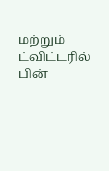மற்றும் ட்விட்டரில் பின்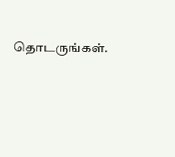தொடருங்கள்.